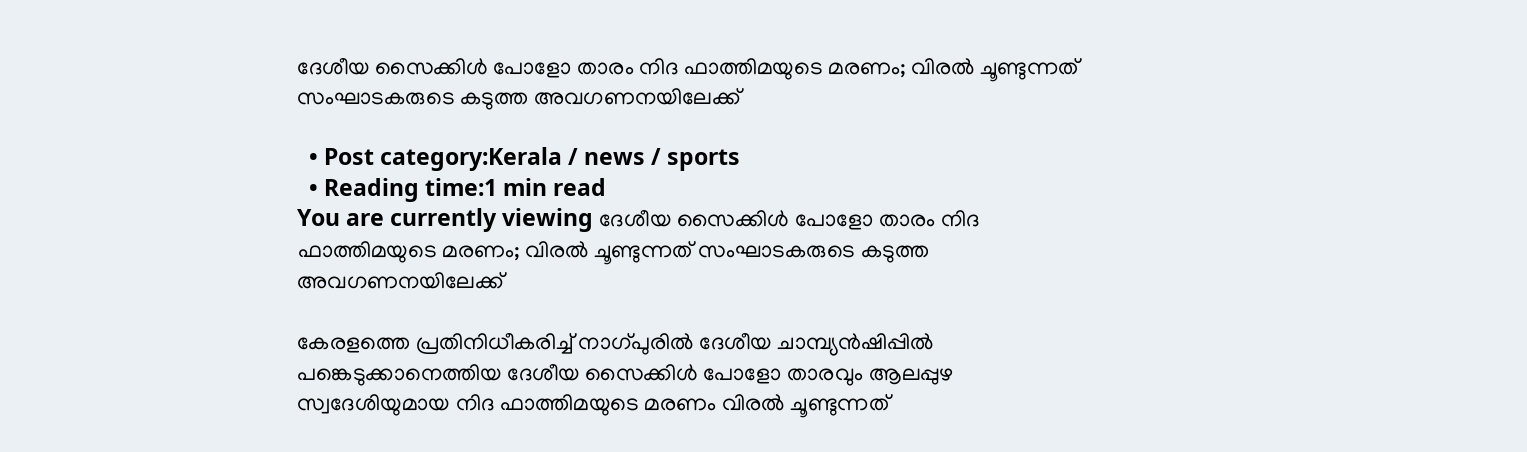ദേശീയ സൈക്കിള്‍ പോളോ താരം നിദ ഫാത്തിമയുടെ മരണം; വിരൽ ചൂണ്ടുന്നത് സംഘാടകരുടെ കടുത്ത അവഗണനയിലേക്ക്

  • Post category:Kerala / news / sports
  • Reading time:1 min read
You are currently viewing ദേശീയ സൈക്കിള്‍ പോളോ താരം നിദ ഫാത്തിമയുടെ മരണം; വിരൽ ചൂണ്ടുന്നത് സംഘാടകരുടെ കടുത്ത അവഗണനയിലേക്ക്

കേരളത്തെ പ്രതിനിധീകരിച്ച് നാഗ്പുരില്‍ ദേശീയ ചാമ്പ്യന്‍ഷിപ്പില്‍ പങ്കെടുക്കാനെത്തിയ ദേശീയ സൈക്കിള്‍ പോളോ താരവും ആലപ്പുഴ സ്വദേശിയുമായ നിദ ഫാത്തിമയുടെ മരണം വിരൽ ചൂണ്ടുന്നത്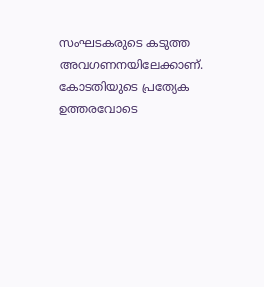സംഘടകരുടെ കടുത്ത അവഗണനയിലേക്കാണ്. കോടതിയുടെ പ്രത്യേക ഉത്തരവോടെ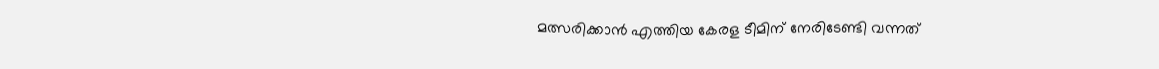മത്സരിക്കാൻ എത്തിയ കേരള ടീമിന് നേരിടേണ്ടി വന്നത്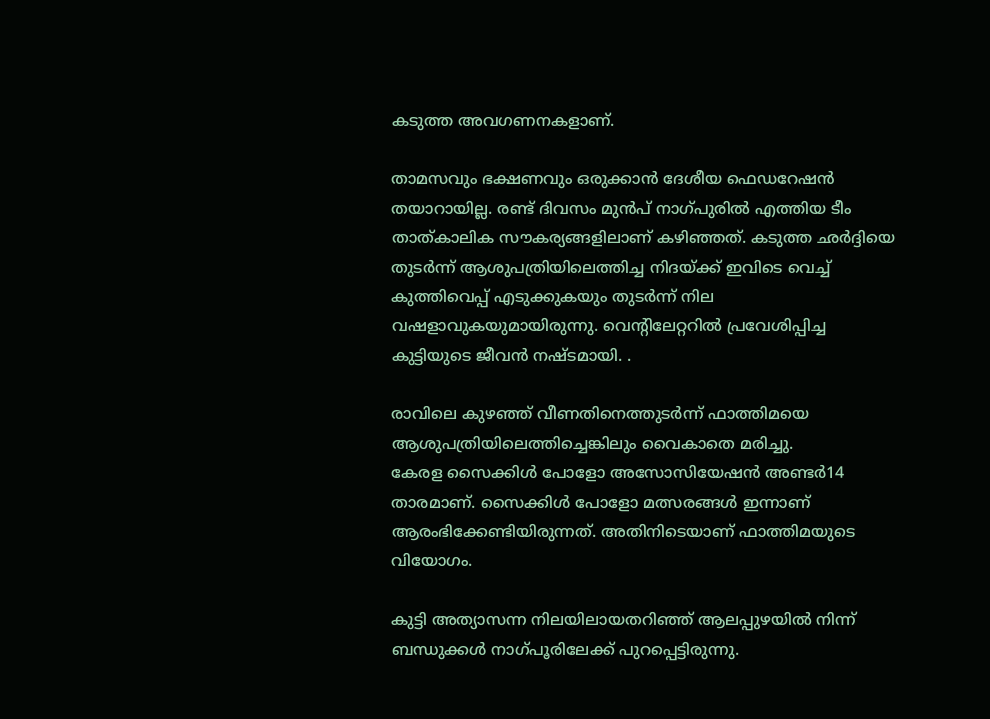കടുത്ത അവഗണനകളാണ്.

താമസവും ഭക്ഷണവും ഒരുക്കാന്‍ ദേശീയ ഫെഡറേഷന്‍ തയാറായില്ല. രണ്ട് ദിവസം മുന്‍പ് നാഗ്പുരില്‍ എത്തിയ ടീം താത്കാലിക സൗകര്യങ്ങളിലാണ് കഴിഞ്ഞത്. കടുത്ത ഛർദ്ദിയെ തുടർന്ന് ആശുപത്രിയിലെത്തിച്ച നിദയ്ക്ക് ഇവിടെ വെച്ച് കുത്തിവെപ്പ് എടുക്കുകയും തുടർന്ന് നില വഷളാവുകയുമായിരുന്നു. വെന്റിലേറ്ററിൽ പ്രവേശിപ്പിച്ച കുട്ടിയുടെ ജീവൻ നഷ്ടമായി. .

രാവിലെ കുഴഞ്ഞ് വീണതിനെത്തുടര്‍ന്ന് ഫാത്തിമയെ ആശുപത്രിയിലെത്തിച്ചെങ്കിലും വൈകാതെ മരിച്ചു.
കേരള സൈക്കിൾ പോളോ അസോസിയേഷൻ അണ്ടർ14 താരമാണ്. സൈക്കിൾ പോളോ മത്സരങ്ങൾ ഇന്നാണ് ആരംഭിക്കേണ്ടിയിരുന്നത്. അതിനിടെയാണ് ഫാത്തിമയുടെ വിയോഗം.

കുട്ടി അത്യാസന്ന നിലയിലായതറിഞ്ഞ് ആലപ്പുഴയിൽ നിന്ന് ബന്ധുക്കൾ നാഗ്പൂരിലേക്ക് പുറപ്പെട്ടിരുന്നു.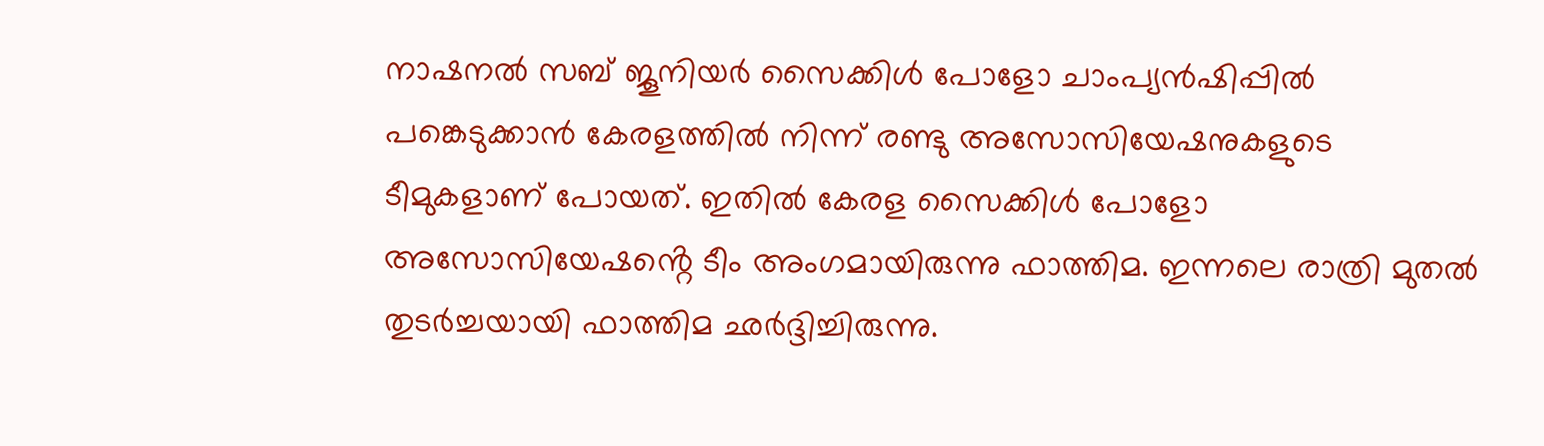നാഷനൽ സബ് ജൂനിയർ സൈക്കിൾ പോളോ ചാംപ്യൻഷിപ്പിൽ പങ്കെടുക്കാൻ കേരളത്തിൽ നിന്ന് രണ്ടു അസോസിയേഷനുകളുടെ ടീമുകളാണ് പോയത്. ഇതിൽ കേരള സൈക്കിൾ പോളോ അസോസിയേഷൻ്റെ ടീം അംഗമായിരുന്നു ഫാത്തിമ. ഇന്നലെ രാത്രി മുതൽ തുടർച്ചയായി ഫാത്തിമ ഛർദ്ദിച്ചിരുന്നു.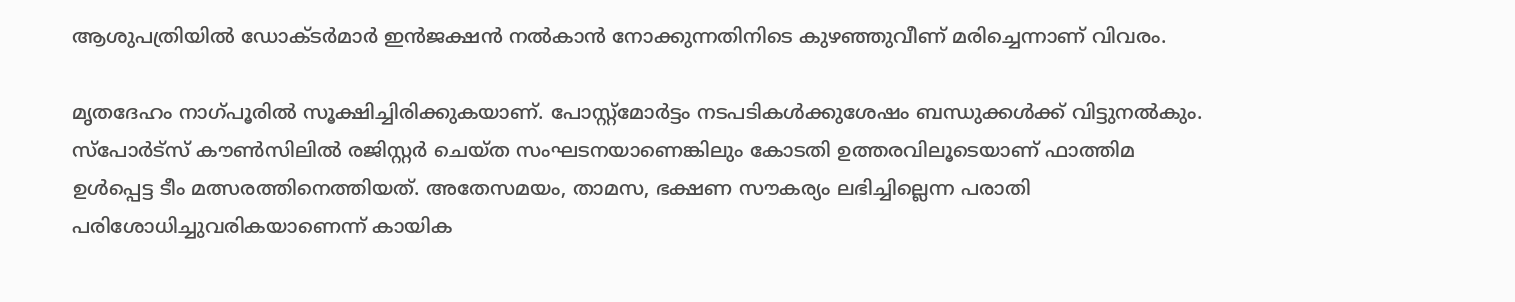ആശുപത്രിയിൽ ഡോക്ടർമാർ ഇൻജക്ഷൻ നൽകാൻ നോക്കുന്നതിനിടെ കുഴഞ്ഞുവീണ് മരിച്ചെന്നാണ് വിവരം.

മൃതദേഹം നാഗ്പൂരിൽ സൂക്ഷിച്ചിരിക്കുകയാണ്. പോസ്റ്റ്‌മോർട്ടം നടപടികൾക്കുശേഷം ബന്ധുക്കൾക്ക് വിട്ടുനൽകും. സ്പോർട്സ് കൗൺസിലിൽ രജിസ്റ്റർ ചെയ്ത സംഘടനയാണെങ്കിലും കോടതി ഉത്തരവിലൂടെയാണ് ഫാത്തിമ ഉൾപ്പെട്ട ടീം മത്സരത്തിനെത്തിയത്. അതേസമയം, താമസ, ഭക്ഷണ സൗകര്യം ലഭിച്ചില്ലെന്ന പരാതി പരിശോധിച്ചുവരികയാണെന്ന് കായിക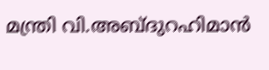മന്ത്രി വി.അബ്ദുറഹിമാൻ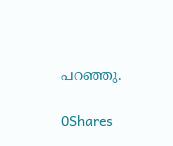പറഞ്ഞു.

0Shares